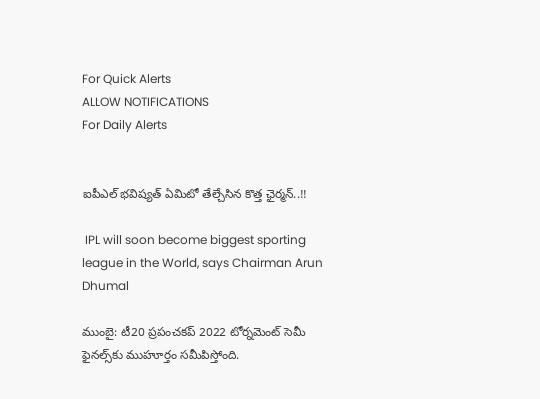For Quick Alerts
ALLOW NOTIFICATIONS
For Daily Alerts


ఐపీఎల్ భవిష్యత్ ఏమిటో తేల్చేసిన కొత్త ఛైర్మన్..!!

 IPL will soon become biggest sporting league in the World, says Chairman Arun Dhumal

ముంబై: టీ20 ప్రపంచకప్ 2022 టోర్నమెంట్ సెమీ ఫైనల్స్‌కు ముహూర్తం సమీపిస్తోంది.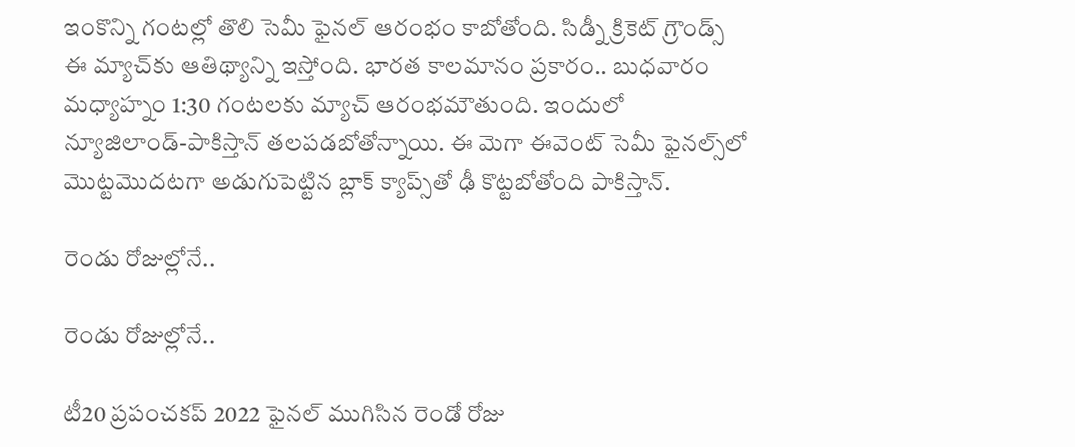ఇంకొన్ని గంటల్లో తొలి సెమీ ఫైనల్ ఆరంభం కాబోతోంది. సిడ్నీ క్రికెట్ గ్రౌండ్స్ ఈ మ్యాచ్‌కు ఆతిథ్యాన్ని ఇస్తోంది. భారత కాలమానం ప్రకారం.. బుధవారం మధ్యాహ్నం 1:30 గంటలకు మ్యాచ్ ఆరంభమౌతుంది. ఇందులో న్యూజిలాండ్-పాకిస్తాన్ తలపడబోతోన్నాయి. ఈ మెగా ఈవెంట్‌ సెమీ ఫైనల్స్‌లో మొట్టమొదటగా అడుగుపెట్టిన బ్లాక్ క్యాప్స్‌తో ఢీ కొట్టబోతోంది పాకిస్తాన్.

రెండు రోజుల్లోనే..

రెండు రోజుల్లోనే..

టీ20 ప్రపంచకప్ 2022 ఫైనల్ ముగిసిన రెండో రోజు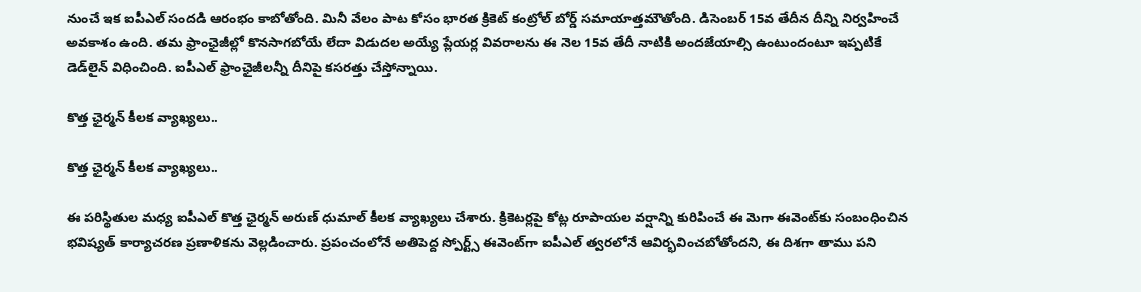నుంచే ఇక ఐపీఎల్ సందడి ఆరంభం కాబోతోంది. మినీ వేలం పాట కోసం భారత క్రికెట్ కంట్రోల్ బోర్డ్ సమాయాత్తమౌతోంది. డిసెంబర్ 15వ తేదీన దీన్ని నిర్వహించే అవకాశం ఉంది. తమ ఫ్రాంఛైజీల్లో కొనసాగబోయే లేదా విడుదల అయ్యే ప్లేయర్ల వివరాలను ఈ నెల 15వ తేదీ నాటికి అందజేయాల్సి ఉంటుందంటూ ఇప్పటికే డెడ్‌లైన్ విధించింది. ఐపీఎల్ ఫ్రాంఛైజీలన్నీ దీనిపై కసరత్తు చేస్తోన్నాయి.

కొత్త ఛైర్మన్ కీలక వ్యాఖ్యలు..

కొత్త ఛైర్మన్ కీలక వ్యాఖ్యలు..

ఈ పరిస్థితుల మధ్య ఐపీఎల్ కొత్త ఛైర్మన్ అరుణ్ ధుమాల్ కీలక వ్యాఖ్యలు చేశారు. క్రికెటర్లపై కోట్ల రూపాయల వర్షాన్ని కురిపించే ఈ మెగా ఈవెంట్‌కు సంబంధించిన భవిష్యత్ కార్యాచరణ ప్రణాళికను వెల్లడించారు. ప్రపంచంలోనే అతిపెద్ద స్పోర్ట్స్ ఈవెంట్‌గా ఐపీఎల్ త్వరలోనే ఆవిర్భవించబోతోందని, ఈ దిశగా తాము పని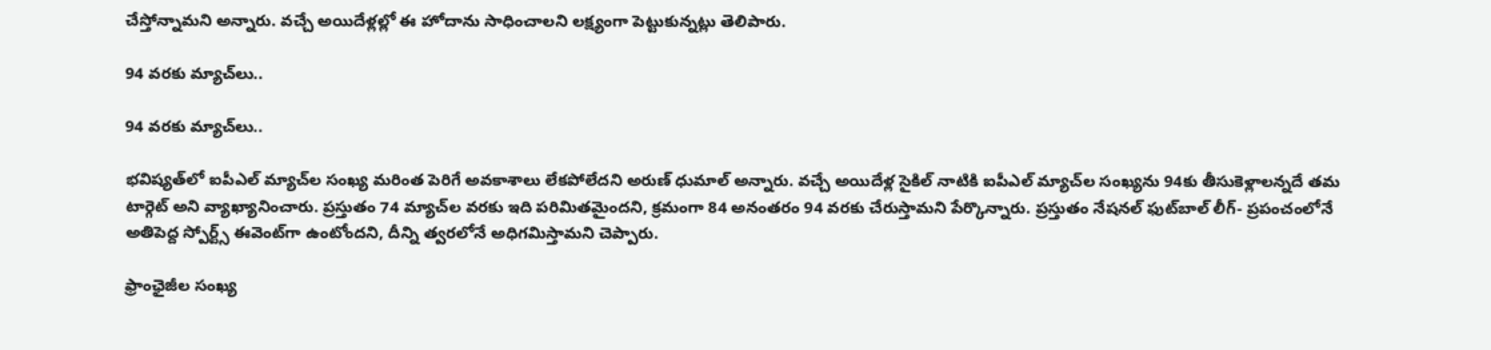చేస్తోన్నామని అన్నారు. వచ్చే అయిదేళ్లల్లో ఈ హోదాను సాధించాలని లక్ష్యంగా పెట్టుకున్నట్లు తెలిపారు.

94 వరకు మ్యాచ్‌లు..

94 వరకు మ్యాచ్‌లు..

భవిష్యత్‌లో ఐపీఎల్ మ్యాచ్‌ల సంఖ్య మరింత పెరిగే అవకాశాలు లేకపోలేదని అరుణ్ ధుమాల్ అన్నారు. వచ్చే అయిదేళ్ల సైకిల్ నాటికి ఐపీఎల్ మ్యాచ్‌ల సంఖ్యను 94కు తీసుకెళ్లాలన్నదే తమ టార్గెట్ అని వ్యాఖ్యానించారు. ప్రస్తుతం 74 మ్యాచ్‌ల వరకు ఇది పరిమితమైందని, క్రమంగా 84 అనంతరం 94 వరకు చేరుస్తామని పేర్కొన్నారు. ప్రస్తుతం నేషనల్ ఫుట్‌బాల్ లీగ్- ప్రపంచంలోనే అతిపెద్ద స్పోర్ట్స్ ఈవెంట్‌గా ఉంటోందని, దీన్ని త్వరలోనే అధిగమిస్తామని చెప్పారు.

ఫ్రాంఛైజీల సంఖ్య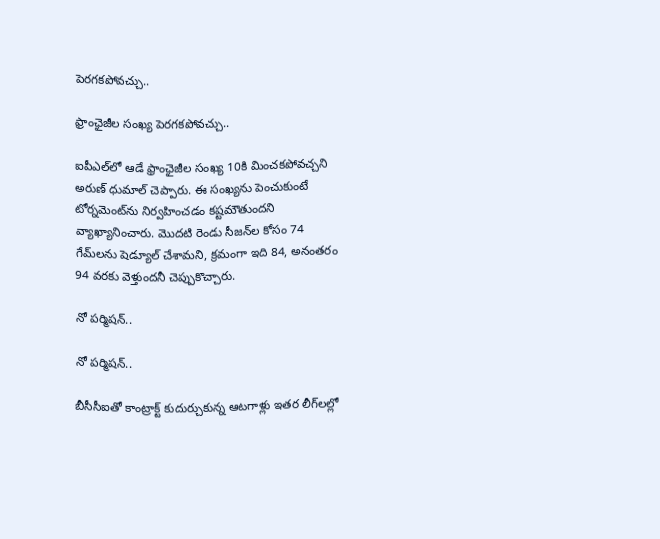పెరగకపోవచ్చు..

ఫ్రాంఛైజీల సంఖ్య పెరగకపోవచ్చు..

ఐపీఎల్‌లో ఆడే ఫ్రాంఛైజీల సంఖ్య 10కి మించకపోవచ్చని అరుణ్ ధుమాల్ చెప్పారు. ఈ సంఖ్యను పెంచుకుంటే టోర్నమెంట్‌ను నిర్వహించడం కష్టమౌతుందని వ్యాఖ్యానించారు. మొదటి రెండు సీజన్‌ల కోసం 74 గేమ్‌లను షెడ్యూల్ చేశామని, క్రమంగా ఇది 84, అనంతరం 94 వరకు వెళ్తుందనీ చెప్పుకొచ్చారు.

నో పర్మిషన్..

నో పర్మిషన్..

బీసీసీఐతో కాంట్రాక్ట్‌ కుదుర్చుకున్న ఆటగాళ్లు ఇతర లీగ్‌లల్లో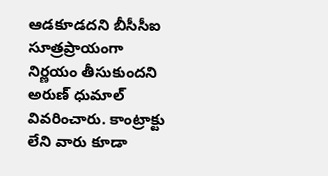ఆడకూడదని బీసీసీఐ సూత్రప్రాయంగా నిర్ణయం తీసుకుందని అరుణ్ ధుమాల్ వివరించారు. కాంట్రాక్టు లేని వారు కూడా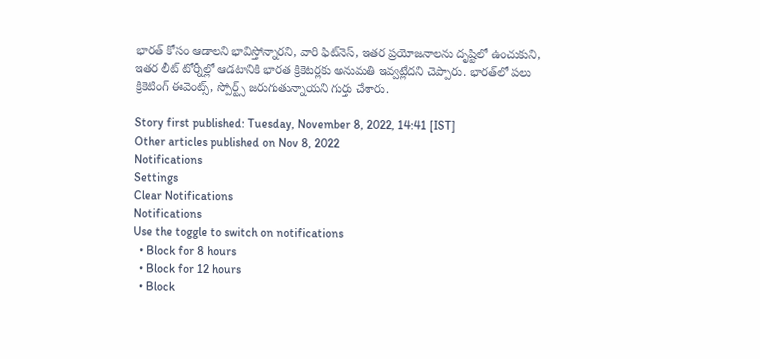భారత్ కోసం ఆడాలని భావిస్తోన్నారని, వారి ఫిట్‌నెస్‌, ఇతర ప్రయోజనాలను దృష్టిలో ఉంచుకుని, ఇతర లీట్ టోర్నీల్లో ఆడటానికి భారత క్రికెటర్లకు అనుమతి ఇవ్వట్లేదని చెప్పారు. భారత్‌లో పలు క్రికెటింగ్ ఈవెంట్స్, స్పోర్ట్స్ జరుగుతున్నాయని గుర్తు చేశారు.

Story first published: Tuesday, November 8, 2022, 14:41 [IST]
Other articles published on Nov 8, 2022
Notifications
Settings
Clear Notifications
Notifications
Use the toggle to switch on notifications
  • Block for 8 hours
  • Block for 12 hours
  • Block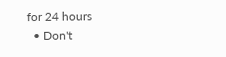for 24 hours
  • Don't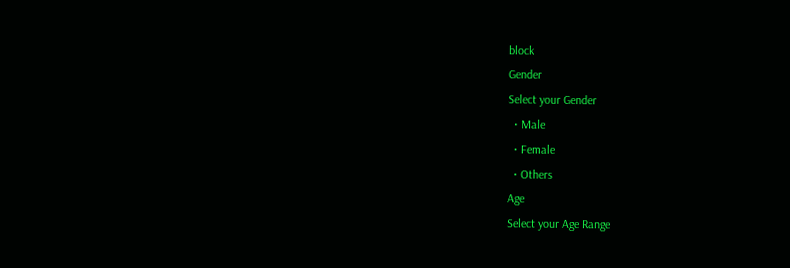block
Gender
Select your Gender
  • Male
  • Female
  • Others
Age
Select your Age Range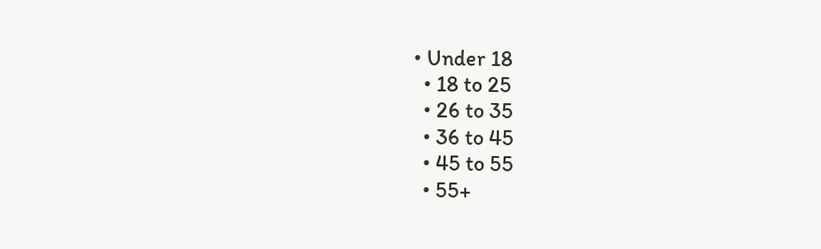• Under 18
  • 18 to 25
  • 26 to 35
  • 36 to 45
  • 45 to 55
  • 55+